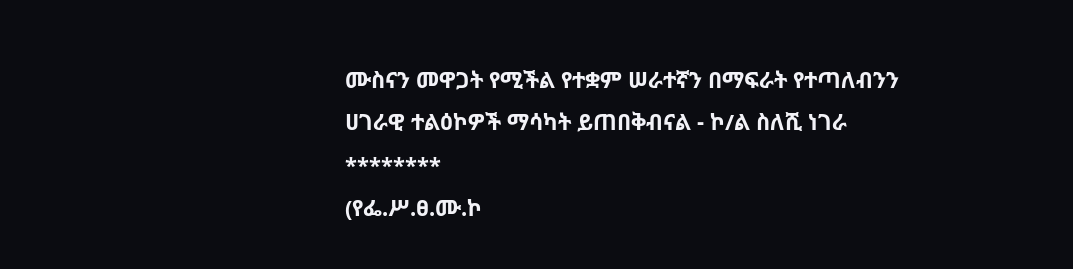ሙስናን መዋጋት የሚችል የተቋም ሠራተኛን በማፍራት የተጣለብንን ሀገራዊ ተልዕኮዎች ማሳካት ይጠበቅብናል - ኮ/ል ስለሺ ነገራ
********
(የፌ.ሥ.ፀ.ሙ.ኮ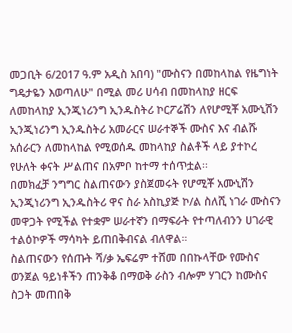መጋቢት 6/2017 ዓ.ም አዲስ አበባ) "ሙስናን በመከላከል የዜግነት ግዴታዬን እወጣለሁ" በሚል መሪ ሀሳብ በመከላከያ ዘርፍ ለመከላከያ ኢንጂነሪንግ ኢንዱስትሪ ኮርፖሬሽን ለየሆሚቾ አሙኒሽን ኢንጂነሪንግ ኢንዱስትሪ አመራርና ሠራተኞች ሙስና እና ብልሹ አሰራርን ለመከላከል የሚወሰዱ መከላከያ ስልቶች ላይ ያተኮረ የሁለት ቀናት ሥልጠና በአምቦ ከተማ ተሰጥቷል፡፡
በመክፈቻ ንግግር ስልጠናውን ያስጀመሩት የሆሚቾ አሙኒሽን ኢንጂነሪንግ ኢንዱስትሪ ዋና ስራ አስኪያጅ ኮ/ል ስለሺ ነገራ ሙስናን መዋጋት የሚችል የተቋም ሠራተኛን በማፍራት የተጣለብንን ሀገራዊ ተልዕኮዎች ማሳካት ይጠበቅብናል ብለዋል።
ስልጠናውን የሰጡት ሻ/ቃ ኤፍሬም ተሸመ በበኩላቸው የሙስና ወንጀል ዓይነቶችን ጠንቅቆ በማወቅ ራስን ብሎም ሃገርን ከሙስና ስጋት መጠበቅ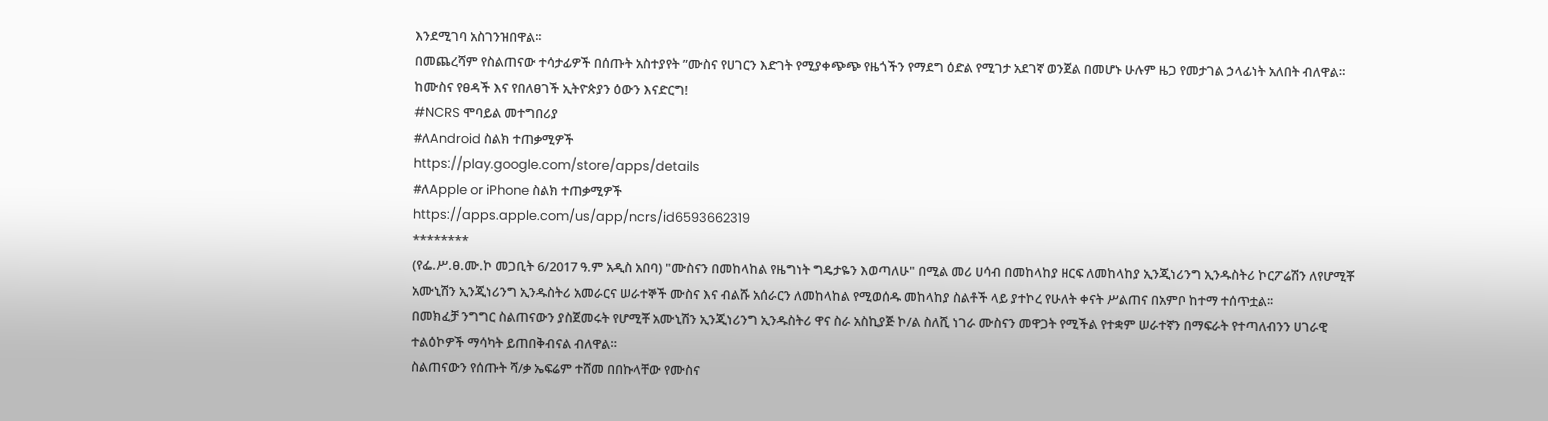እንደሚገባ አስገንዝበዋል፡፡
በመጨረሻም የስልጠናው ተሳታፊዎች በሰጡት አስተያየት ”ሙስና የሀገርን እድገት የሚያቀጭጭ የዜጎችን የማደግ ዕድል የሚገታ አደገኛ ወንጀል በመሆኑ ሁሉም ዜጋ የመታገል ኃላፊነት አለበት ብለዋል።
ከሙስና የፀዳች እና የበለፀገች ኢትዮጵያን ዕውን እናድርግ!
#NCRS ሞባይል መተግበሪያ
#ለAndroid ስልክ ተጠቃሚዎች
https://play.google.com/store/apps/details
#ለApple or iPhone ስልክ ተጠቃሚዎች
https://apps.apple.com/us/app/ncrs/id6593662319
********
(የፌ.ሥ.ፀ.ሙ.ኮ መጋቢት 6/2017 ዓ.ም አዲስ አበባ) "ሙስናን በመከላከል የዜግነት ግዴታዬን እወጣለሁ" በሚል መሪ ሀሳብ በመከላከያ ዘርፍ ለመከላከያ ኢንጂነሪንግ ኢንዱስትሪ ኮርፖሬሽን ለየሆሚቾ አሙኒሽን ኢንጂነሪንግ ኢንዱስትሪ አመራርና ሠራተኞች ሙስና እና ብልሹ አሰራርን ለመከላከል የሚወሰዱ መከላከያ ስልቶች ላይ ያተኮረ የሁለት ቀናት ሥልጠና በአምቦ ከተማ ተሰጥቷል፡፡
በመክፈቻ ንግግር ስልጠናውን ያስጀመሩት የሆሚቾ አሙኒሽን ኢንጂነሪንግ ኢንዱስትሪ ዋና ስራ አስኪያጅ ኮ/ል ስለሺ ነገራ ሙስናን መዋጋት የሚችል የተቋም ሠራተኛን በማፍራት የተጣለብንን ሀገራዊ ተልዕኮዎች ማሳካት ይጠበቅብናል ብለዋል።
ስልጠናውን የሰጡት ሻ/ቃ ኤፍሬም ተሸመ በበኩላቸው የሙስና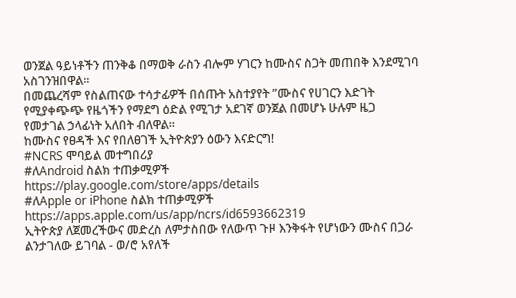ወንጀል ዓይነቶችን ጠንቅቆ በማወቅ ራስን ብሎም ሃገርን ከሙስና ስጋት መጠበቅ እንደሚገባ አስገንዝበዋል፡፡
በመጨረሻም የስልጠናው ተሳታፊዎች በሰጡት አስተያየት ”ሙስና የሀገርን እድገት የሚያቀጭጭ የዜጎችን የማደግ ዕድል የሚገታ አደገኛ ወንጀል በመሆኑ ሁሉም ዜጋ የመታገል ኃላፊነት አለበት ብለዋል።
ከሙስና የፀዳች እና የበለፀገች ኢትዮጵያን ዕውን እናድርግ!
#NCRS ሞባይል መተግበሪያ
#ለAndroid ስልክ ተጠቃሚዎች
https://play.google.com/store/apps/details
#ለApple or iPhone ስልክ ተጠቃሚዎች
https://apps.apple.com/us/app/ncrs/id6593662319
ኢትዮጵያ ለጀመረችውና መድረስ ለምታስበው የለውጥ ጉዞ እንቅፋት የሆነውን ሙስና በጋራ ልንታገለው ይገባል - ወ/ሮ አየለች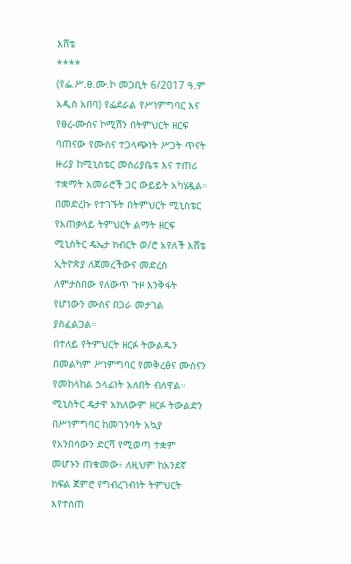እሸቴ
****
(የፌ.ሥ.ፀ.ሙ.ኮ መጋቢት 6/2017 ዓ.ም አዲስ አበባ) የፌደራል የሥነምግባር እና የፀረ-ሙስና ኮሚሽን በትምህርት ዘርፍ ባጠናው የሙስና ተጋላጭነት ሥጋት ጥናት ዙሪያ ከሚኒስቴር መስሪያቤቱ እና ተጠሪ ተቋማት አመራሮች ጋር ውይይት አካሄዷል።
በመድረኩ የተገኙት በትምህርት ሚኒስቴር የአጠቃላይ ትምህርት ልማት ዘርፍ ሚኒስትር ዴኤታ ክብርት ወ/ሮ አየለች እሸቴ ኢትዮጵያ ለጀመረችውና መድረስ ለምታስበው የለውጥ ጉዞ እንቅፋት የሆነውን ሙስና በጋራ መታገል ያስፈልጋል።
በተለይ የትምህርት ዘርፉ ትውልዱን በመልካም ሥነምግባር የመቅረፅና ሙስናን የመከላከል ኃላፊነት አለበት ብለዋል።
ሚኒስትር ዴታዋ አክለውም ዘርፉ ትውልድን በሥነምግባር ከመገንባት አኳያ የአንበሳውን ድርሻ የሚወጣ ተቋም መሆኑን ጠቁመው፥ ለዚህም ከአንደኛ ክፍል ጀምሮ የግብረገብነት ትምህርት እየተሰጠ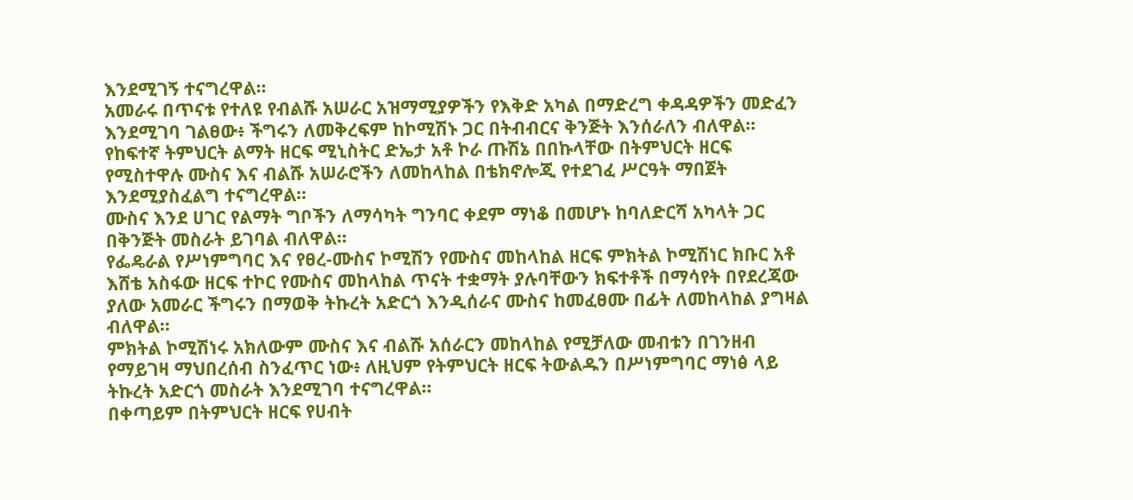እንደሚገኝ ተናግረዋል።
አመራሩ በጥናቱ የተለዩ የብልሹ አሠራር አዝማሚያዎችን የእቅድ አካል በማድረግ ቀዳዳዎችን መድፈን እንደሚገባ ገልፀው፥ ችግሩን ለመቅረፍም ከኮሚሽኑ ጋር በትብብርና ቅንጅት እንሰራለን ብለዋል።
የከፍተኛ ትምህርት ልማት ዘርፍ ሚኒስትር ድኤታ አቶ ኮራ ጡሽኔ በበኩላቸው በትምህርት ዘርፍ የሚስተዋሉ ሙስና እና ብልሹ አሠራሮችን ለመከላከል በቴክኖሎጂ የተደገፈ ሥርዓት ማበጀት እንደሚያስፈልግ ተናግረዋል።
ሙስና እንደ ሀገር የልማት ግቦችን ለማሳካት ግንባር ቀደም ማነቆ በመሆኑ ከባለድርሻ አካላት ጋር በቅንጅት መስራት ይገባል ብለዋል።
የፌዴራል የሥነምግባር እና የፀረ-ሙስና ኮሚሽን የሙስና መከላከል ዘርፍ ምክትል ኮሚሽነር ክቡር አቶ እሸቴ አስፋው ዘርፍ ተኮር የሙስና መከላከል ጥናት ተቋማት ያሉባቸውን ክፍተቶች በማሳየት በየደረጃው ያለው አመራር ችግሩን በማወቅ ትኩረት አድርጎ እንዲሰራና ሙስና ከመፈፀሙ በፊት ለመከላከል ያግዛል ብለዋል።
ምክትል ኮሚሽነሩ አክለውም ሙስና እና ብልሹ አሰራርን መከላከል የሚቻለው መብቱን በገንዘብ የማይገዛ ማህበረሰብ ስንፈጥር ነው፥ ለዚህም የትምህርት ዘርፍ ትውልዱን በሥነምግባር ማነፅ ላይ ትኩረት አድርጎ መስራት እንደሚገባ ተናግረዋል።
በቀጣይም በትምህርት ዘርፍ የሀብት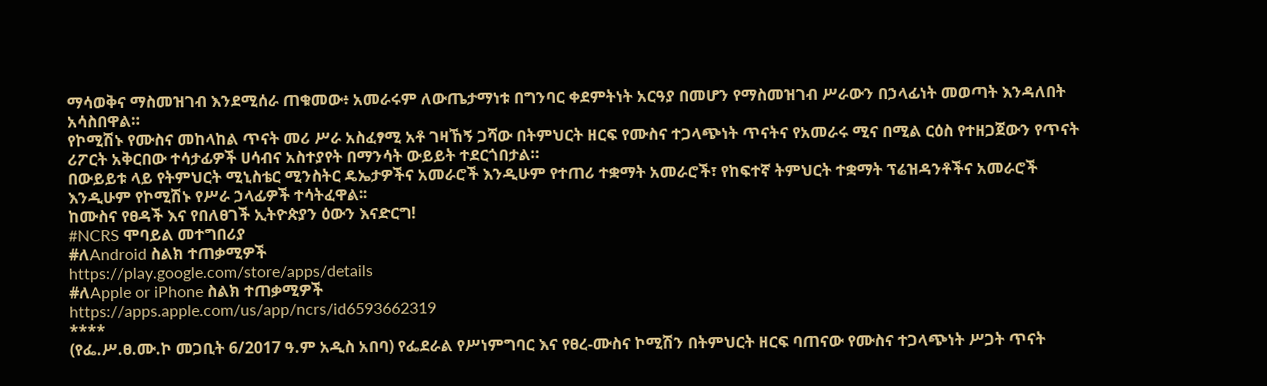ማሳወቅና ማስመዝገብ እንደሚሰራ ጠቁመው፥ አመራሩም ለውጤታማነቱ በግንባር ቀደምትነት አርዓያ በመሆን የማስመዝገብ ሥራውን በኃላፊነት መወጣት እንዳለበት አሳስበዋል።
የኮሚሽኑ የሙስና መከላከል ጥናት መሪ ሥራ አስፈፃሚ አቶ ገዛኸኝ ጋሻው በትምህርት ዘርፍ የሙስና ተጋላጭነት ጥናትና የአመራሩ ሚና በሚል ርዕስ የተዘጋጀውን የጥናት ሪፖርት አቅርበው ተሳታፊዎች ሀሳብና አስተያየት በማንሳት ውይይት ተደርጎበታል።
በውይይቱ ላይ የትምህርት ሚኒስቴር ሚንስትር ዴኤታዎችና አመራሮች እንዲሁም የተጠሪ ተቋማት አመራሮች፣ የከፍተኛ ትምህርት ተቋማት ፕሬዝዳንቶችና አመራሮች እንዲሁም የኮሚሽኑ የሥራ ኃላፊዎች ተሳትፈዋል፡፡
ከሙስና የፀዳች እና የበለፀገች ኢትዮጵያን ዕውን እናድርግ!
#NCRS ሞባይል መተግበሪያ
#ለAndroid ስልክ ተጠቃሚዎች
https://play.google.com/store/apps/details
#ለApple or iPhone ስልክ ተጠቃሚዎች
https://apps.apple.com/us/app/ncrs/id6593662319
****
(የፌ.ሥ.ፀ.ሙ.ኮ መጋቢት 6/2017 ዓ.ም አዲስ አበባ) የፌደራል የሥነምግባር እና የፀረ-ሙስና ኮሚሽን በትምህርት ዘርፍ ባጠናው የሙስና ተጋላጭነት ሥጋት ጥናት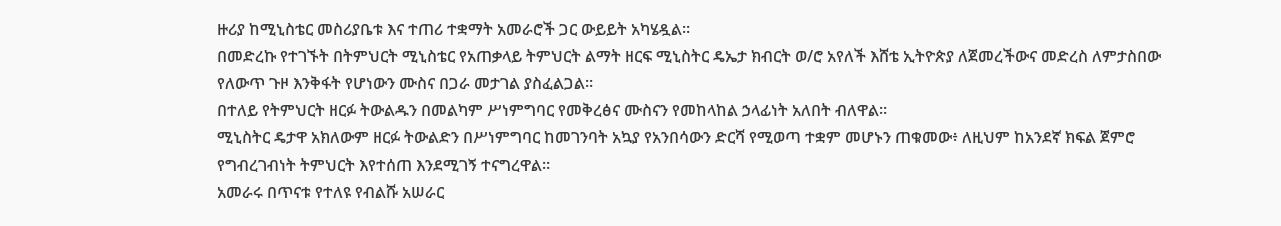ዙሪያ ከሚኒስቴር መስሪያቤቱ እና ተጠሪ ተቋማት አመራሮች ጋር ውይይት አካሄዷል።
በመድረኩ የተገኙት በትምህርት ሚኒስቴር የአጠቃላይ ትምህርት ልማት ዘርፍ ሚኒስትር ዴኤታ ክብርት ወ/ሮ አየለች እሸቴ ኢትዮጵያ ለጀመረችውና መድረስ ለምታስበው የለውጥ ጉዞ እንቅፋት የሆነውን ሙስና በጋራ መታገል ያስፈልጋል።
በተለይ የትምህርት ዘርፉ ትውልዱን በመልካም ሥነምግባር የመቅረፅና ሙስናን የመከላከል ኃላፊነት አለበት ብለዋል።
ሚኒስትር ዴታዋ አክለውም ዘርፉ ትውልድን በሥነምግባር ከመገንባት አኳያ የአንበሳውን ድርሻ የሚወጣ ተቋም መሆኑን ጠቁመው፥ ለዚህም ከአንደኛ ክፍል ጀምሮ የግብረገብነት ትምህርት እየተሰጠ እንደሚገኝ ተናግረዋል።
አመራሩ በጥናቱ የተለዩ የብልሹ አሠራር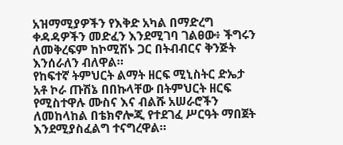አዝማሚያዎችን የእቅድ አካል በማድረግ ቀዳዳዎችን መድፈን እንደሚገባ ገልፀው፥ ችግሩን ለመቅረፍም ከኮሚሽኑ ጋር በትብብርና ቅንጅት እንሰራለን ብለዋል።
የከፍተኛ ትምህርት ልማት ዘርፍ ሚኒስትር ድኤታ አቶ ኮራ ጡሽኔ በበኩላቸው በትምህርት ዘርፍ የሚስተዋሉ ሙስና እና ብልሹ አሠራሮችን ለመከላከል በቴክኖሎጂ የተደገፈ ሥርዓት ማበጀት እንደሚያስፈልግ ተናግረዋል።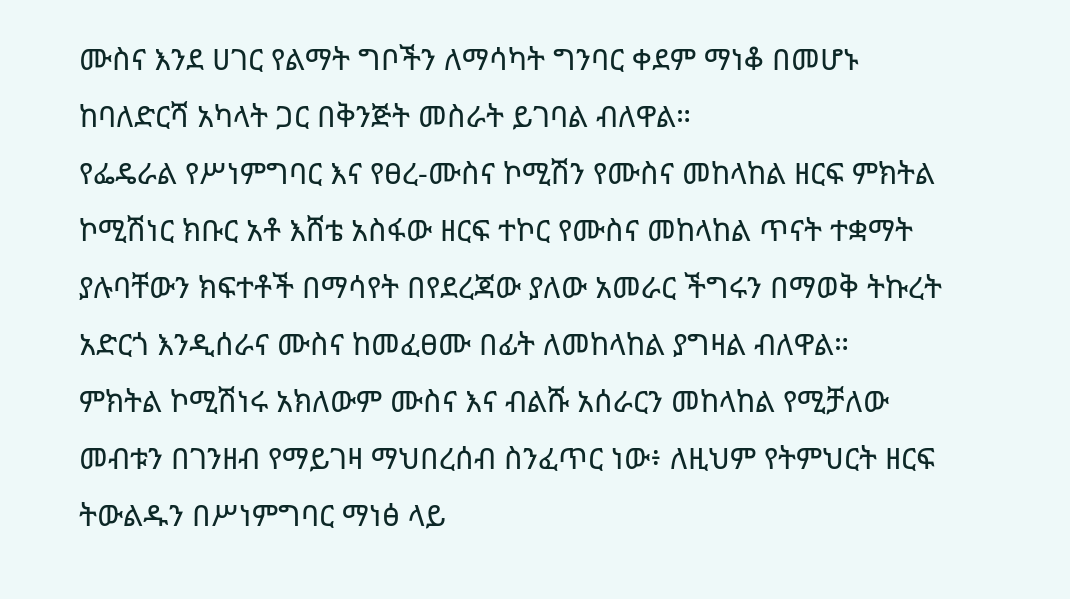ሙስና እንደ ሀገር የልማት ግቦችን ለማሳካት ግንባር ቀደም ማነቆ በመሆኑ ከባለድርሻ አካላት ጋር በቅንጅት መስራት ይገባል ብለዋል።
የፌዴራል የሥነምግባር እና የፀረ-ሙስና ኮሚሽን የሙስና መከላከል ዘርፍ ምክትል ኮሚሽነር ክቡር አቶ እሸቴ አስፋው ዘርፍ ተኮር የሙስና መከላከል ጥናት ተቋማት ያሉባቸውን ክፍተቶች በማሳየት በየደረጃው ያለው አመራር ችግሩን በማወቅ ትኩረት አድርጎ እንዲሰራና ሙስና ከመፈፀሙ በፊት ለመከላከል ያግዛል ብለዋል።
ምክትል ኮሚሽነሩ አክለውም ሙስና እና ብልሹ አሰራርን መከላከል የሚቻለው መብቱን በገንዘብ የማይገዛ ማህበረሰብ ስንፈጥር ነው፥ ለዚህም የትምህርት ዘርፍ ትውልዱን በሥነምግባር ማነፅ ላይ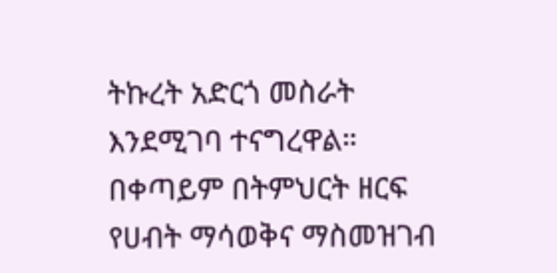ትኩረት አድርጎ መስራት እንደሚገባ ተናግረዋል።
በቀጣይም በትምህርት ዘርፍ የሀብት ማሳወቅና ማስመዝገብ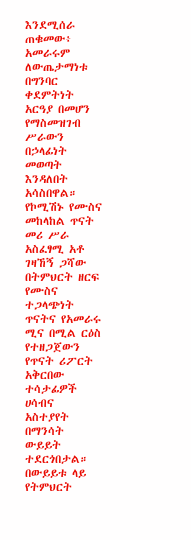እንደሚሰራ ጠቁመው፥ አመራሩም ለውጤታማነቱ በግንባር ቀደምትነት አርዓያ በመሆን የማስመዝገብ ሥራውን በኃላፊነት መወጣት እንዳለበት አሳስበዋል።
የኮሚሽኑ የሙስና መከላከል ጥናት መሪ ሥራ አስፈፃሚ አቶ ገዛኸኝ ጋሻው በትምህርት ዘርፍ የሙስና ተጋላጭነት ጥናትና የአመራሩ ሚና በሚል ርዕስ የተዘጋጀውን የጥናት ሪፖርት አቅርበው ተሳታፊዎች ሀሳብና አስተያየት በማንሳት ውይይት ተደርጎበታል።
በውይይቱ ላይ የትምህርት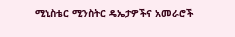ሚኒስቴር ሚንስትር ዴኤታዎችና አመራሮች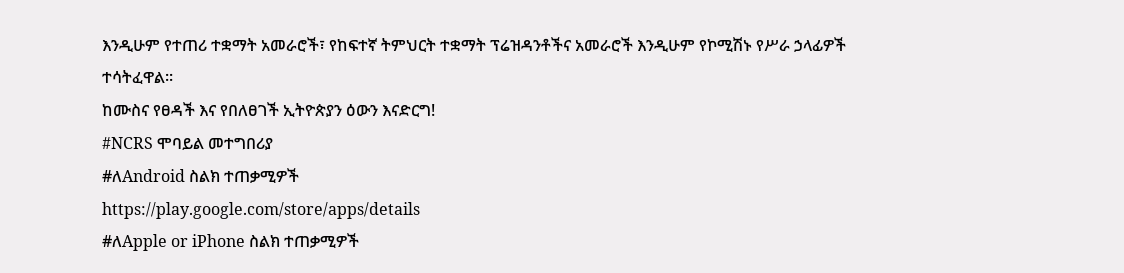እንዲሁም የተጠሪ ተቋማት አመራሮች፣ የከፍተኛ ትምህርት ተቋማት ፕሬዝዳንቶችና አመራሮች እንዲሁም የኮሚሽኑ የሥራ ኃላፊዎች ተሳትፈዋል፡፡
ከሙስና የፀዳች እና የበለፀገች ኢትዮጵያን ዕውን እናድርግ!
#NCRS ሞባይል መተግበሪያ
#ለAndroid ስልክ ተጠቃሚዎች
https://play.google.com/store/apps/details
#ለApple or iPhone ስልክ ተጠቃሚዎች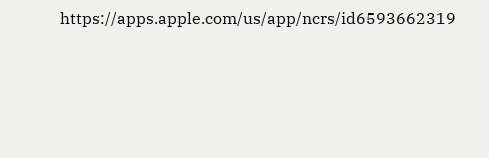https://apps.apple.com/us/app/ncrs/id6593662319